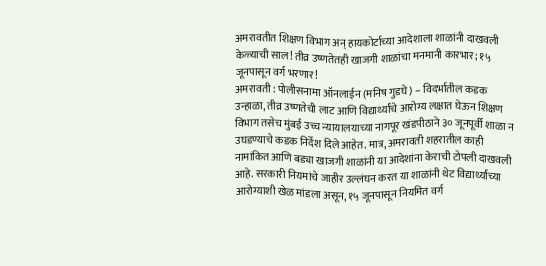अमरावतीत शिक्षण विभाग अन् हायकोर्टाच्या आदेशाला शाळांनी दाखवली केळ्याची साल! तीव्र उष्णतेतही खाजगी शाळांचा मनमानी कारभार; १५ जूनपासून वर्ग भरणार!
अमरावती : पोलीसनामा ऑनलाईन (मनिष गुडघे) – विदर्भातील कडक उन्हाळा, तीव्र उष्णतेची लाट आणि विद्यार्थ्यांचे आरोग्य लक्षात घेऊन शिक्षण विभाग तसेच मुंबई उच्च न्यायालयाच्या नागपूर खंडपीठाने ३० जूनपूर्वी शाळा न उघडण्याचे कडक निर्देश दिले आहेत. मात्र, अमरावती शहरातील काही नामांकित आणि बड्या खाजगी शाळांनी या आदेशांना केराची टोपली दाखवली आहे. सरकारी नियमांचे जाहीर उल्लंघन करत या शाळांनी थेट विद्यार्थ्यांच्या आरोग्याशी खेळ मांडला असून, १५ जूनपासून नियमित वर्ग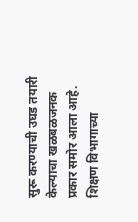सुरू करण्याची उघड तयारी केल्याचा खळबळजनक प्रकार समोर आला आहे.
शिक्षण विभागाच्या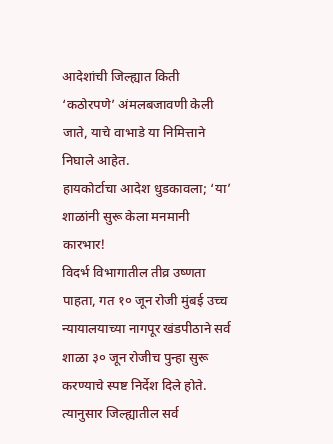आदेशांची जिल्ह्यात किती ‘कठोरपणे’ अंमलबजावणी केली जाते, याचे वाभाडे या निमित्ताने निघाले आहेत.
हायकोर्टाचा आदेश धुडकावला; ‘या’ शाळांनी सुरू केला मनमानी कारभार!
विदर्भ विभागातील तीव्र उष्णता पाहता, गत १० जून रोजी मुंबई उच्च न्यायालयाच्या नागपूर खंडपीठाने सर्व शाळा ३० जून रोजीच पुन्हा सुरू करण्याचे स्पष्ट निर्देश दिले होते. त्यानुसार जिल्ह्यातील सर्व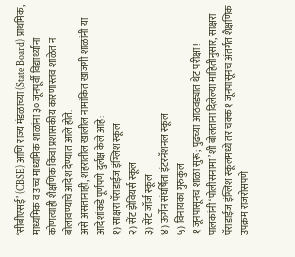‘सीबीएसई’ (CBSE) आणि राज्य मंडळाच्या (State Board) प्राथमिक, माध्यमिक व उच्च माध्यमिक शाळांना ३० जूनपूर्वी विद्यार्थ्यांना कोणत्याही शैक्षणिक किंवा प्रशासकीय कारणास्तव शाळेत न बोलावण्याचे आदेश देण्यात आले होते.
असे असतानाही, शहरातील खालील नामांकित खाजगी शाळांनी या आदेशांकडे पूर्णपणे दुर्लक्ष केले आहे:
१) साक्षरा पॅराडाईज इंग्लिश स्कूल
२) सेंट झेवियर्स स्कूल
३) सेंट जॉर्ज स्कूल
४) ऊर्गेन संघर्षिता इंटरनॅशनल स्कूल
५) विनायका गुरुकुल
१ जूनपासूनच शाळा सुरू; पुढच्या आठवड्यात थेट परीक्षा!
पालकांनी ‘पोलीसनामा’शी बोलताना दिलेल्या माहितीनुसार, साक्षरा पॅराडाईज इंग्लिश स्कूलमध्ये तर चक्क १ जूनपासूनच अंतर्गत शैक्षणिक उपक्रम राजरोसपणे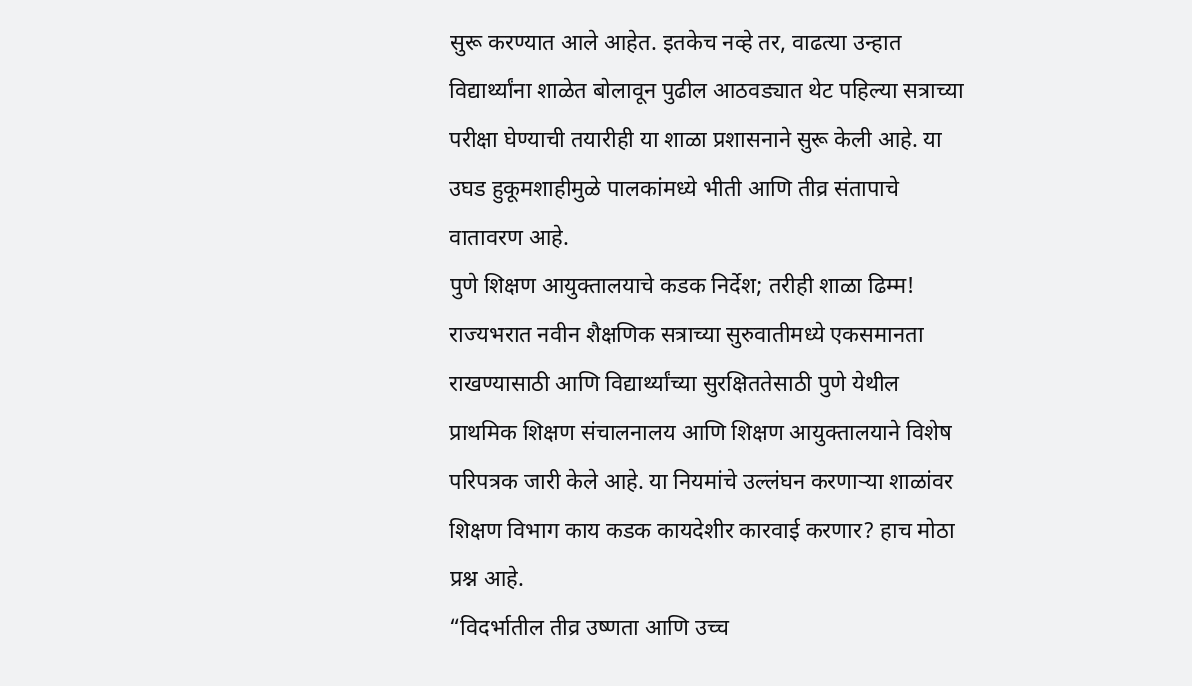सुरू करण्यात आले आहेत. इतकेच नव्हे तर, वाढत्या उन्हात विद्यार्थ्यांना शाळेत बोलावून पुढील आठवड्यात थेट पहिल्या सत्राच्या परीक्षा घेण्याची तयारीही या शाळा प्रशासनाने सुरू केली आहे. या उघड हुकूमशाहीमुळे पालकांमध्ये भीती आणि तीव्र संतापाचे वातावरण आहे.
पुणे शिक्षण आयुक्तालयाचे कडक निर्देश; तरीही शाळा ढिम्म!
राज्यभरात नवीन शैक्षणिक सत्राच्या सुरुवातीमध्ये एकसमानता राखण्यासाठी आणि विद्यार्थ्यांच्या सुरक्षिततेसाठी पुणे येथील प्राथमिक शिक्षण संचालनालय आणि शिक्षण आयुक्तालयाने विशेष परिपत्रक जारी केले आहे. या नियमांचे उल्लंघन करणाऱ्या शाळांवर शिक्षण विभाग काय कडक कायदेशीर कारवाई करणार? हाच मोठा प्रश्न आहे.
“विदर्भातील तीव्र उष्णता आणि उच्च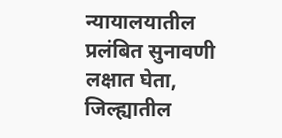न्यायालयातील प्रलंबित सुनावणी लक्षात घेता, जिल्ह्यातील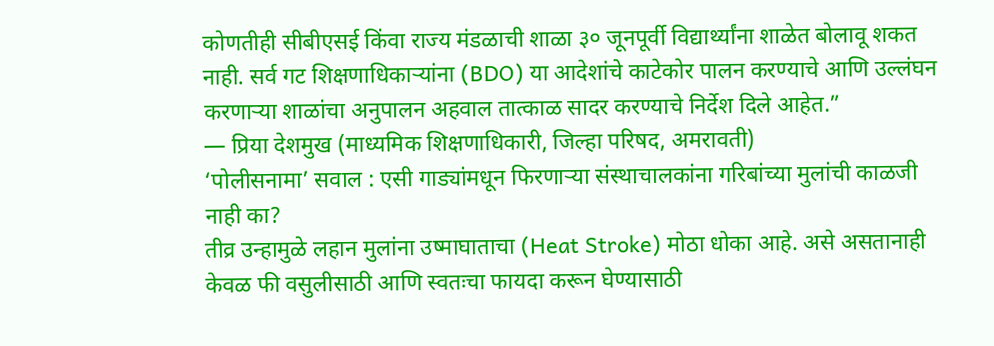कोणतीही सीबीएसई किंवा राज्य मंडळाची शाळा ३० जूनपूर्वी विद्यार्थ्यांना शाळेत बोलावू शकत नाही. सर्व गट शिक्षणाधिकाऱ्यांना (BDO) या आदेशांचे काटेकोर पालन करण्याचे आणि उल्लंघन करणाऱ्या शाळांचा अनुपालन अहवाल तात्काळ सादर करण्याचे निर्देश दिले आहेत.”
— प्रिया देशमुख (माध्यमिक शिक्षणाधिकारी, जिल्हा परिषद, अमरावती)
‘पोलीसनामा’ सवाल : एसी गाड्यांमधून फिरणाऱ्या संस्थाचालकांना गरिबांच्या मुलांची काळजी नाही का?
तीव्र उन्हामुळे लहान मुलांना उष्माघाताचा (Heat Stroke) मोठा धोका आहे. असे असतानाही केवळ फी वसुलीसाठी आणि स्वतःचा फायदा करून घेण्यासाठी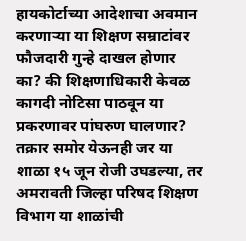हायकोर्टाच्या आदेशाचा अवमान करणाऱ्या या शिक्षण सम्राटांवर फौजदारी गुन्हे दाखल होणार का? की शिक्षणाधिकारी केवळ कागदी नोटिसा पाठवून या प्रकरणावर पांघरुण घालणार?
तक्रार समोर येऊनही जर या शाळा १५ जून रोजी उघडल्या, तर अमरावती जिल्हा परिषद शिक्षण विभाग या शाळांची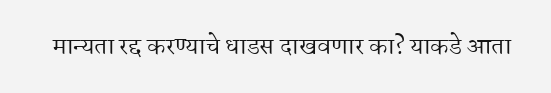मान्यता रद्द करण्याचे धाडस दाखवणार का? याकडे आता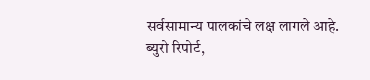सर्वसामान्य पालकांचे लक्ष लागले आहे.
ब्युरो रिपोर्ट,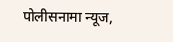पोलीसनामा न्यूज,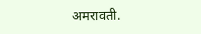अमरावती.